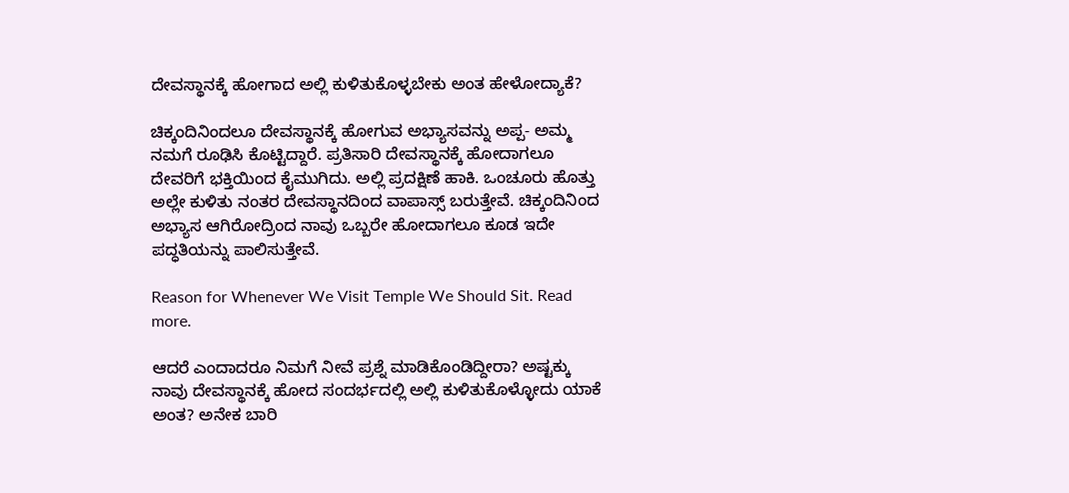ದೇವಸ್ಥಾನಕ್ಕೆ ಹೋಗಾದ ಅಲ್ಲಿ ಕುಳಿತುಕೊಳ್ಳಬೇಕು ಅಂತ ಹೇಳೋದ್ಯಾಕೆ?

ಚಿಕ್ಕಂದಿನಿಂದಲೂ ದೇವಸ್ಥಾನಕ್ಕೆ ಹೋಗುವ ಅಭ್ಯಾಸವನ್ನು ಅಪ್ಪ- ಅಮ್ಮ ನಮಗೆ ರೂಢಿಸಿ ಕೊಟ್ಟಿದ್ದಾರೆ. ಪ್ರತಿಸಾರಿ ದೇವಸ್ಥಾನಕ್ಕೆ ಹೋದಾಗಲೂ ದೇವರಿಗೆ ಭಕ್ತಿಯಿಂದ ಕೈಮುಗಿದು. ಅಲ್ಲಿ ಪ್ರದಕ್ಷಿಣೆ ಹಾಕಿ. ಒಂಚೂರು ಹೊತ್ತು ಅಲ್ಲೇ ಕುಳಿತು ನಂತರ ದೇವಸ್ಥಾನದಿಂದ ವಾಪಾಸ್ಸ್ ಬರುತ್ತೇವೆ. ಚಿಕ್ಕಂದಿನಿಂದ ಅಭ್ಯಾಸ ಆಗಿರೋದ್ರಿಂದ ನಾವು ಒಬ್ಬರೇ ಹೋದಾಗಲೂ ಕೂಡ ಇದೇ ಪದ್ಧತಿಯನ್ನು ಪಾಲಿಸುತ್ತೇವೆ.

Reason for Whenever We Visit Temple We Should Sit. Read more.

ಆದರೆ ಎಂದಾದರೂ ನಿಮಗೆ ನೀವೆ ಪ್ರಶ್ನೆ ಮಾಡಿಕೊಂಡಿದ್ದೀರಾ? ಅಷ್ಟಕ್ಕು ನಾವು ದೇವಸ್ಥಾನಕ್ಕೆ ಹೋದ ಸಂದರ್ಭದಲ್ಲಿ ಅಲ್ಲಿ ಕುಳಿತುಕೊಳ್ಳೋದು ಯಾಕೆ ಅಂತ? ಅನೇಕ ಬಾರಿ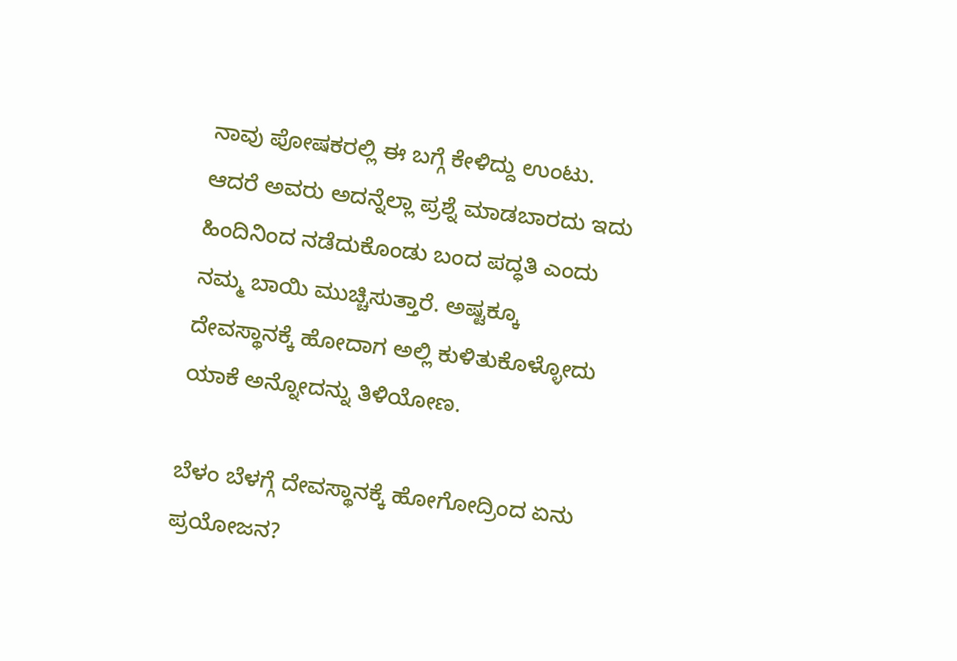ನಾವು ಪೋಷಕರಲ್ಲಿ ಈ ಬಗ್ಗೆ ಕೇಳಿದ್ದು ಉಂಟು. ಆದರೆ ಅವರು ಅದನ್ನೆಲ್ಲಾ ಪ್ರಶ್ನೆ ಮಾಡಬಾರದು ಇದು ಹಿಂದಿನಿಂದ ನಡೆದುಕೊಂಡು ಬಂದ ಪದ್ಧತಿ ಎಂದು ನಮ್ಮ ಬಾಯಿ ಮುಚ್ಚಿಸುತ್ತಾರೆ. ಅಷ್ಟಕ್ಕೂ ದೇವಸ್ಥಾನಕ್ಕೆ ಹೋದಾಗ ಅಲ್ಲಿ ಕುಳಿತುಕೊಳ್ಳೋದು ಯಾಕೆ ಅನ್ನೋದನ್ನು ತಿಳಿಯೋಣ.

ಬೆಳಂ ಬೆಳಗ್ಗೆ ದೇವಸ್ಥಾನಕ್ಕೆ ಹೋಗೋದ್ರಿಂದ ಏನು ಪ್ರಯೋಜನ?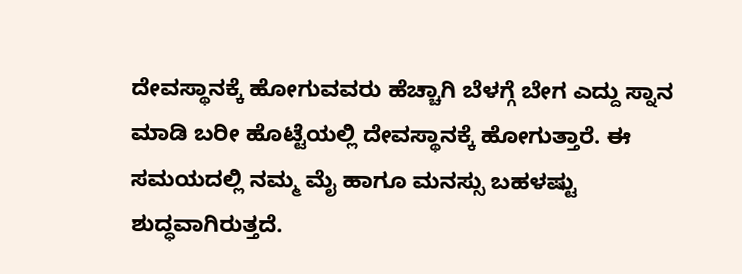ದೇವಸ್ಥಾನಕ್ಕೆ ಹೋಗುವವರು ಹೆಚ್ಚಾಗಿ ಬೆಳಗ್ಗೆ ಬೇಗ ಎದ್ದು ಸ್ನಾನ ಮಾಡಿ ಬರೀ ಹೊಟ್ಟೆಯಲ್ಲಿ ದೇವಸ್ಥಾನಕ್ಕೆ ಹೋಗುತ್ತಾರೆ. ಈ ಸಮಯದಲ್ಲಿ ನಮ್ಮ ಮೈ ಹಾಗೂ ಮನಸ್ಸು ಬಹಳಷ್ಟು ಶುದ್ಧವಾಗಿರುತ್ತದೆ.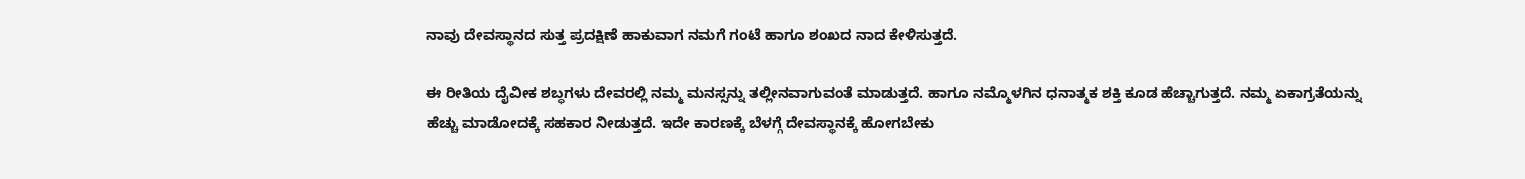ನಾವು ದೇವಸ್ಥಾನದ ಸುತ್ತ ಪ್ರದಕ್ಷಿಣೆ ಹಾಕುವಾಗ ನಮಗೆ ಗಂಟೆ ಹಾಗೂ ಶಂಖದ ನಾದ ಕೇಳಿಸುತ್ತದೆ.

ಈ ರೀತಿಯ ದೈವೀಕ ಶಬ್ಧಗಳು ದೇವರಲ್ಲಿ ನಮ್ಮ ಮನಸ್ಸನ್ನು ತಲ್ಲೀನವಾಗುವಂತೆ ಮಾಡುತ್ತದೆ. ಹಾಗೂ ನಮ್ಮೊಳಗಿನ ಧನಾತ್ಮಕ ಶಕ್ತಿ ಕೂಡ ಹೆಚ್ಚಾಗುತ್ತದೆ. ನಮ್ಮ ಏಕಾಗ್ರತೆಯನ್ನು ಹೆಚ್ಚು ಮಾಡೋದಕ್ಕೆ ಸಹಕಾರ ನೀಡುತ್ತದೆ. ಇದೇ ಕಾರಣಕ್ಕೆ ಬೆಳಗ್ಗೆ ದೇವಸ್ಥಾನಕ್ಕೆ ಹೋಗಬೇಕು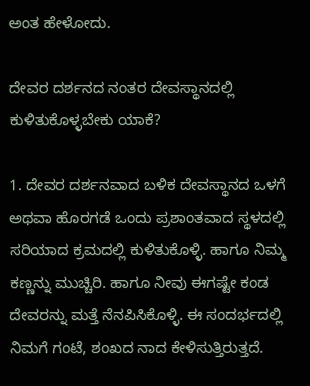ಅಂತ ಹೇಳೋದು.

ದೇವರ ದರ್ಶನದ ನಂತರ ದೇವಸ್ಥಾನದಲ್ಲಿ ಕುಳಿತುಕೊಳ್ಳಬೇಕು ಯಾಕೆ?

1. ದೇವರ ದರ್ಶನವಾದ ಬಳಿಕ ದೇವಸ್ಥಾನದ ಒಳಗೆ ಅಥವಾ ಹೊರಗಡೆ ಒಂದು ಪ್ರಶಾಂತವಾದ ಸ್ಥಳದಲ್ಲಿ ಸರಿಯಾದ ಕ್ರಮದಲ್ಲಿ ಕುಳಿತುಕೊಳ್ಳಿ. ಹಾಗೂ ನಿಮ್ಮ ಕಣ್ಣನ್ನು ಮುಚ್ಚಿರಿ. ಹಾಗೂ ನೀವು ಈಗಷ್ಟೇ ಕಂಡ ದೇವರನ್ನು ಮತ್ತೆ ನೆನಪಿಸಿಕೊಳ್ಳಿ. ಈ ಸಂದರ್ಭದಲ್ಲಿ ನಿಮಗೆ ಗಂಟೆ, ಶಂಖದ ನಾದ ಕೇಳಿಸುತ್ತಿರುತ್ತದೆ.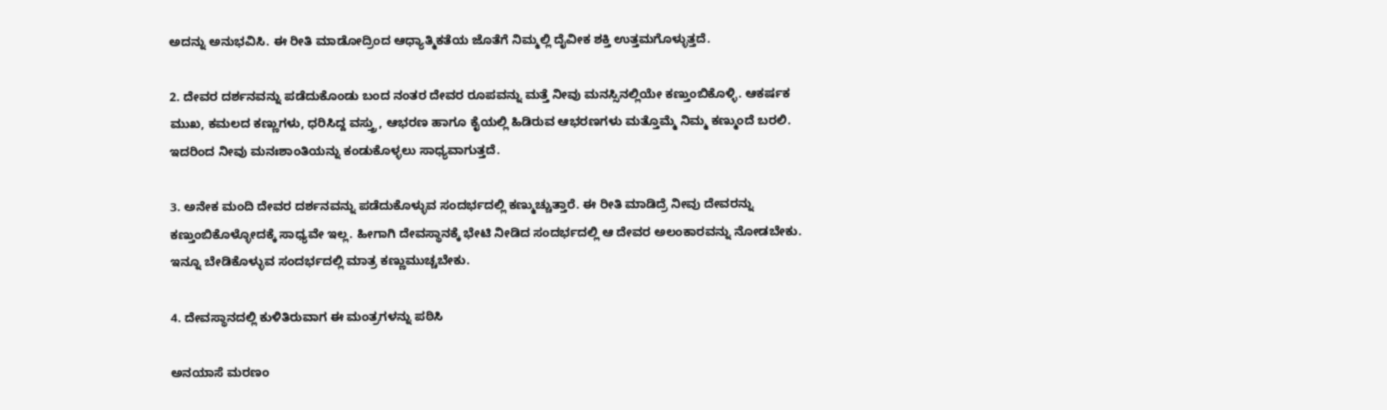ಅದನ್ನು ಅನುಭವಿಸಿ. ಈ ರೀತಿ ಮಾಡೋದ್ರಿಂದ ಆಧ್ಯಾತ್ಮಿಕತೆಯ ಜೊತೆಗೆ ನಿಮ್ಮಲ್ಲಿ ದೈವೀಕ ಶಕ್ತಿ ಉತ್ತಮಗೊಳ್ಳುತ್ತದೆ.

2. ದೇವರ ದರ್ಶನವನ್ನು ಪಡೆದುಕೊಂಡು ಬಂದ ನಂತರ ದೇವರ ರೂಪವನ್ನು ಮತ್ತೆ ನೀವು ಮನಸ್ಸಿನಲ್ಲಿಯೇ ಕಣ್ತುಂಬಿಕೊಳ್ಳಿ. ಆಕರ್ಷಕ ಮುಖ, ಕಮಲದ ಕಣ್ಣುಗಳು, ಧರಿಸಿದ್ದ ವಸ್ತ್ರು, ಆಭರಣ ಹಾಗೂ ಕೈಯಲ್ಲಿ ಹಿಡಿರುವ ಆಭರಣಗಳು ಮತ್ತೊಮ್ಮೆ ನಿಮ್ಮ ಕಣ್ಮುಂದೆ ಬರಲಿ. ಇದರಿಂದ ನೀವು ಮನಃಶಾಂತಿಯನ್ನು ಕಂಡುಕೊಳ್ಳಲು ಸಾಧ್ಯವಾಗುತ್ತದೆ.

3. ಅನೇಕ ಮಂದಿ ದೇವರ ದರ್ಶನವನ್ನು ಪಡೆದುಕೊಳ್ಳುವ ಸಂದರ್ಭದಲ್ಲಿ ಕಣ್ಮುಚ್ಚುತ್ತಾರೆ. ಈ ರೀತಿ ಮಾಡಿದ್ರೆ ನೀವು ದೇವರನ್ನು ಕಣ್ತುಂಬಿಕೊಳ್ಳೋದಕ್ಕೆ ಸಾಧ್ಯವೇ ಇಲ್ಲ. ಹೀಗಾಗಿ ದೇವಸ್ಥಾನಕ್ಕೆ ಭೇಟಿ ನೀಡಿದ ಸಂದರ್ಭದಲ್ಲಿ ಆ ದೇವರ ಅಲಂಕಾರವನ್ನು ನೋಡಬೇಕು. ಇನ್ನೂ ಬೇಡಿಕೊಳ್ಳುವ ಸಂದರ್ಭದಲ್ಲಿ ಮಾತ್ರ ಕಣ್ಣುಮುಚ್ಚಬೇಕು.

4. ದೇವಸ್ಥಾನದಲ್ಲಿ ಕುಳಿತಿರುವಾಗ ಈ ಮಂತ್ರಗಳನ್ನು ಪಠಿಸಿ

ಅನಯಾಸೆ ಮರಣಂ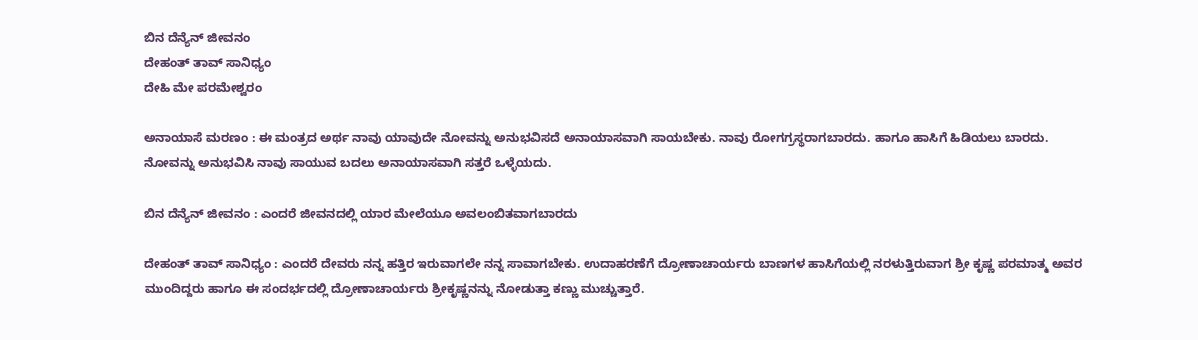ಬಿನ ದೆನ್ಯೆನ್ ಜೀವನಂ
ದೇಹಂತ್ ತಾವ್ ಸಾನಿಧ್ಯಂ
ದೇಹಿ ಮೇ ಪರಮೇಶ್ವರಂ

ಅನಾಯಾಸೆ ಮರಣಂ : ಈ ಮಂತ್ರದ ಅರ್ಥ ನಾವು ಯಾವುದೇ ನೋವನ್ನು ಅನುಭವಿಸದೆ ಅನಾಯಾಸವಾಗಿ ಸಾಯಬೇಕು. ನಾವು ರೋಗಗ್ರಸ್ಥರಾಗಬಾರದು. ಹಾಗೂ ಹಾಸಿಗೆ ಹಿಡಿಯಲು ಬಾರದು. ನೋವನ್ನು ಅನುಭವಿಸಿ ನಾವು ಸಾಯುವ ಬದಲು ಅನಾಯಾಸವಾಗಿ ಸತ್ತರೆ ಒಳ್ಳೆಯದು.

ಬಿನ ದೆನ್ಯೆನ್ ಜೀವನಂ : ಎಂದರೆ ಜೀವನದಲ್ಲಿ ಯಾರ ಮೇಲೆಯೂ ಅವಲಂಬಿತವಾಗಬಾರದು

ದೇಹಂತ್ ತಾವ್ ಸಾನಿಧ್ಯಂ : ಎಂದರೆ ದೇವರು ನನ್ನ ಹತ್ತಿರ ಇರುವಾಗಲೇ ನನ್ನ ಸಾವಾಗಬೇಕು. ಉದಾಹರಣೆಗೆ ದ್ರೋಣಾಚಾರ್ಯರು ಬಾಣಗಳ ಹಾಸಿಗೆಯಲ್ಲಿ ನರಳುತ್ತಿರುವಾಗ ಶ್ರೀ ಕೃಷ್ಣ ಪರಮಾತ್ಮ ಅವರ ಮುಂದಿದ್ದರು ಹಾಗೂ ಈ ಸಂದರ್ಭದಲ್ಲಿ ದ್ರೋಣಾಚಾರ್ಯರು ಶ್ರೀಕೃಷ್ಣನನ್ನು ನೋಡುತ್ತಾ ಕಣ್ಣು ಮುಚ್ಚುತ್ತಾರೆ.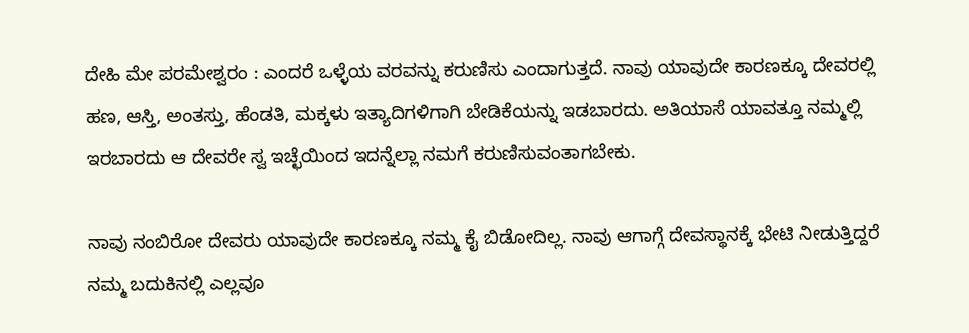ದೇಹಿ ಮೇ ಪರಮೇಶ್ವರಂ : ಎಂದರೆ ಒಳ್ಳೆಯ ವರವನ್ನು ಕರುಣಿಸು ಎಂದಾಗುತ್ತದೆ. ನಾವು ಯಾವುದೇ ಕಾರಣಕ್ಕೂ ದೇವರಲ್ಲಿ ಹಣ, ಆಸ್ತಿ, ಅಂತಸ್ತು, ಹೆಂಡತಿ, ಮಕ್ಕಳು ಇತ್ಯಾದಿಗಳಿಗಾಗಿ ಬೇಡಿಕೆಯನ್ನು ಇಡಬಾರದು. ಅತಿಯಾಸೆ ಯಾವತ್ತೂ ನಮ್ಮಲ್ಲಿ ಇರಬಾರದು ಆ ದೇವರೇ ಸ್ವ ಇಚ್ಛೆಯಿಂದ ಇದನ್ನೆಲ್ಲಾ ನಮಗೆ ಕರುಣಿಸುವಂತಾಗಬೇಕು.

ನಾವು ನಂಬಿರೋ ದೇವರು ಯಾವುದೇ ಕಾರಣಕ್ಕೂ ನಮ್ಮ ಕೈ ಬಿಡೋದಿಲ್ಲ. ನಾವು ಆಗಾಗ್ಗೆ ದೇವಸ್ಥಾನಕ್ಕೆ ಭೇಟಿ ನೀಡುತ್ತಿದ್ದರೆ ನಮ್ಮ ಬದುಕಿನಲ್ಲಿ ಎಲ್ಲವೂ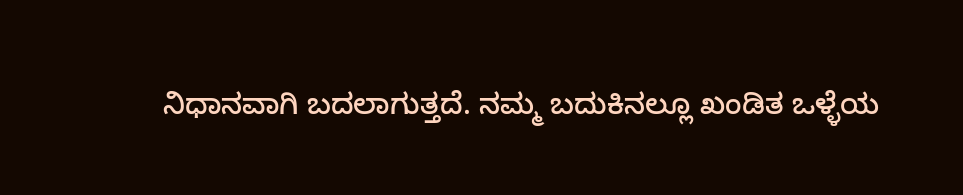ನಿಧಾನವಾಗಿ ಬದಲಾಗುತ್ತದೆ. ನಮ್ಮ ಬದುಕಿನಲ್ಲೂ ಖಂಡಿತ ಒಳ್ಳೆಯ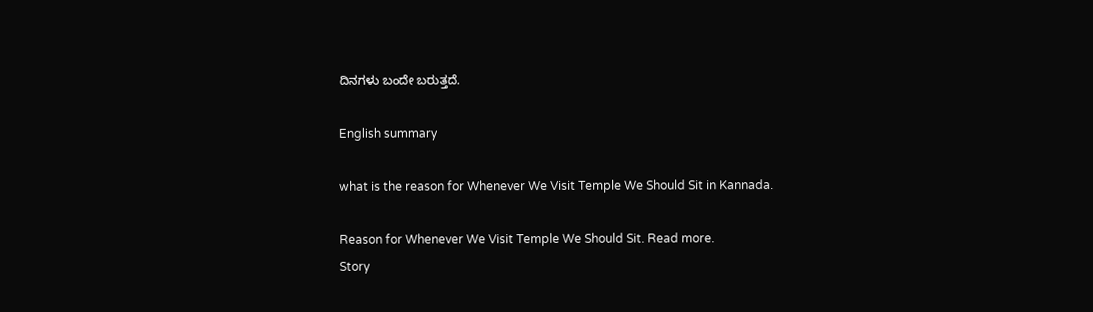ದಿನಗಳು ಬಂದೇ ಬರುತ್ತದೆ.

English summary

what is the reason for Whenever We Visit Temple We Should Sit in Kannada.

Reason for Whenever We Visit Temple We Should Sit. Read more.
Story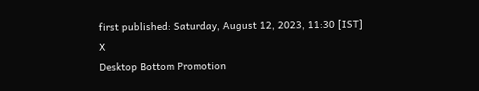first published: Saturday, August 12, 2023, 11:30 [IST]
X
Desktop Bottom Promotion